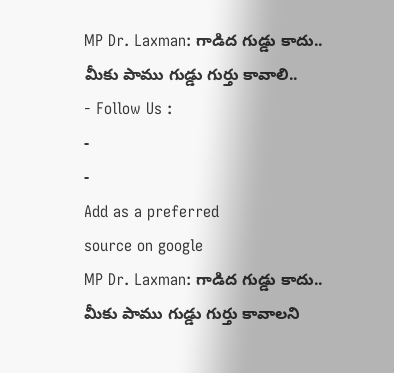MP Dr. Laxman: గాడిద గుడ్డు కాదు.. మీకు పాము గుడ్డు గుర్తు కావాలి..
- Follow Us :
-
-
Add as a preferred
source on google
MP Dr. Laxman: గాడిద గుడ్డు కాదు.. మీకు పాము గుడ్డు గుర్తు కావాలని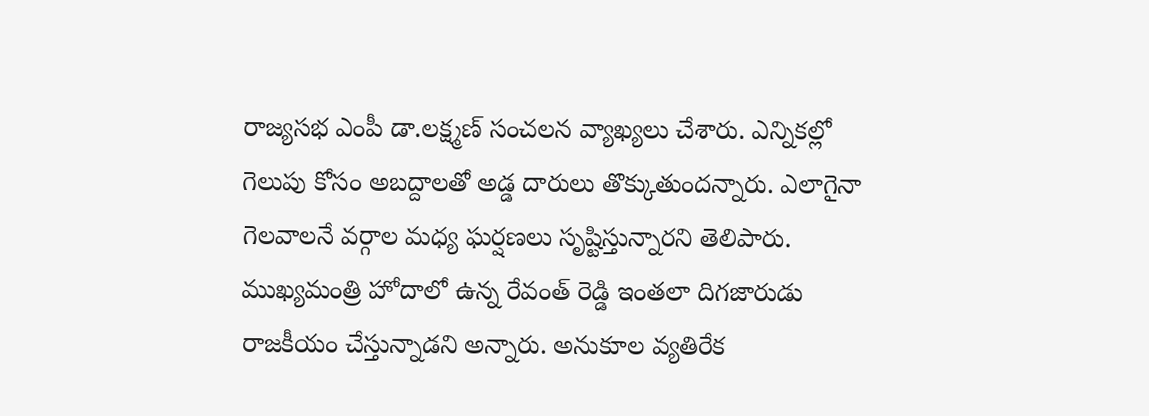రాజ్యసభ ఎంపీ డా.లక్ష్మణ్ సంచలన వ్యాఖ్యలు చేశారు. ఎన్నికల్లో గెలుపు కోసం అబద్దాలతో అడ్డ దారులు తొక్కుతుందన్నారు. ఎలాగైనా గెలవాలనే వర్గాల మధ్య ఘర్షణలు సృష్టిస్తున్నారని తెలిపారు. ముఖ్యమంత్రి హోదాలో ఉన్న రేవంత్ రెడ్డి ఇంతలా దిగజారుడు రాజకీయం చేస్తున్నాడని అన్నారు. అనుకూల వ్యతిరేక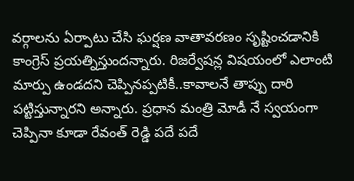వర్గాలను ఏర్పాటు చేసి ఘర్షణ వాతావరణం సృష్టించడానికి కాంగ్రెస్ ప్రయత్నిస్తుందన్నారు. రిజర్వేషన్ల విషయంలో ఎలాంటి మార్పు ఉండదని చెప్పినప్పటికీ..కావాలనే తాప్పు దారి పట్టిస్తున్నారని అన్నారు. ప్రధాన మంత్రి మోడీ నే స్వయంగా చెప్పినా కూడా రేవంత్ రెడ్డి పదే పదే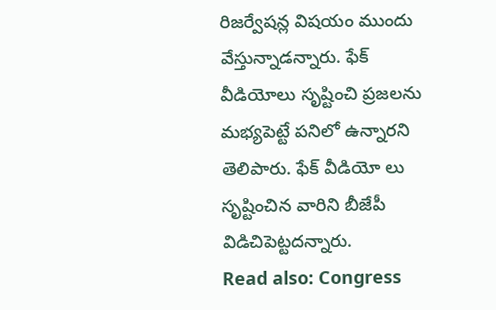రిజర్వేషన్ల విషయం ముందు వేస్తున్నాడన్నారు. ఫేక్ వీడియోలు సృష్టించి ప్రజలను మభ్యపెట్టే పనిలో ఉన్నారని తెలిపారు. ఫేక్ వీడియో లు సృష్టించిన వారిని బీజేపీ విడిచిపెట్టదన్నారు.
Read also: Congress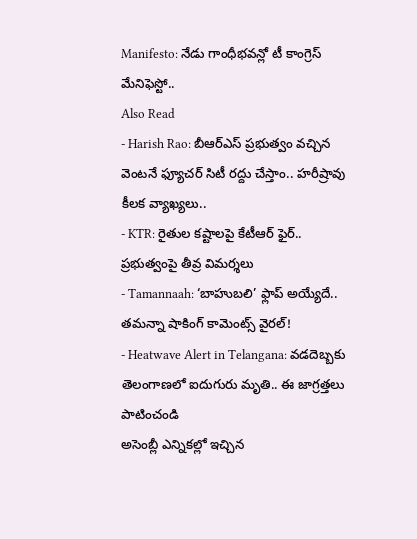Manifesto: నేడు గాంధీభవన్లో టీ కాంగ్రెస్ మేనిఫెస్టో..
Also Read
- Harish Rao: బీఆర్ఎస్ ప్రభుత్వం వచ్చిన వెంటనే ఫ్యూచర్ సిటీ రద్దు చేస్తాం.. హరీష్రావు కీలక వ్యాఖ్యలు..
- KTR: రైతుల కష్టాలపై కేటీఆర్ ఫైర్.. ప్రభుత్వంపై తీవ్ర విమర్శలు
- Tamannaah: ‘బాహుబలి’ ఫ్లాప్ అయ్యేదే.. తమన్నా షాకింగ్ కామెంట్స్ వైరల్!
- Heatwave Alert in Telangana: వడదెబ్బకు తెలంగాణలో ఐదుగురు మృతి.. ఈ జాగ్రత్తలు పాటించండి
అసెంబ్లీ ఎన్నికల్లో ఇచ్చిన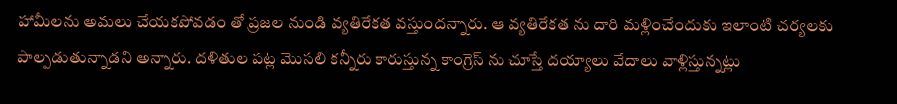హామీలను అమలు చేయకపోవడం తో ప్రజల నుండి వ్యతిరేకత వస్తుందన్నారు. ఆ వ్యతిరేకత ను దారి మళ్లించేందుకు ఇలాంటి చర్యలకు పాల్పడుతున్నాడని అన్నారు. దళితుల పట్ల మొసలి కన్నీరు కారుస్తున్న కాంగ్రెస్ ను చూస్తే దయ్యాలు వేదాలు వాళ్లిస్తున్నట్లు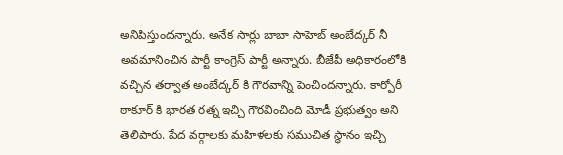అనిపిస్తుందన్నారు. అనేక సార్లు బాబా సాహెబ్ అంబేద్కర్ నీ అవమానించిన పార్టీ కాంగ్రెస్ పార్టీ అన్నారు. బీజేపీ అధికారంలోకి వచ్చిన తర్వాత అంబేద్కర్ కి గౌరవాన్ని పెంచిందన్నారు. కార్పోరీ ఠాకూర్ కి భారత రత్న ఇచ్చి గౌరవించింది మోడీ ప్రభుత్వం అని తెలిపారు. పేద వర్గాలకు మహిళలకు సముచిత స్థానం ఇచ్చి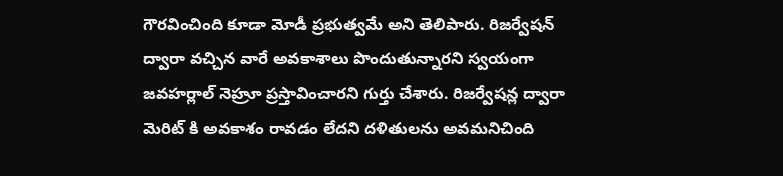గౌరవించింది కూడా మోడీ ప్రభుత్వమే అని తెలిపారు. రిజర్వేషన్ ద్వారా వచ్చిన వారే అవకాశాలు పొందుతున్నారని స్వయంగా జవహర్లాల్ నెహ్రూ ప్రస్తావించారని గుర్తు చేశారు. రిజర్వేషన్ల ద్వారా మెరిట్ కి అవకాశం రావడం లేదని దళితులను అవమనిచింది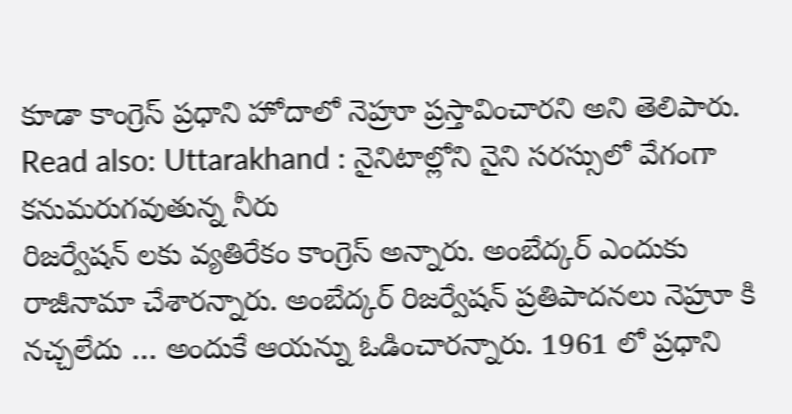కూడా కాంగ్రెస్ ప్రధాని హోదాలో నెహ్రూ ప్రస్తావించారని అని తెలిపారు.
Read also: Uttarakhand : నైనిటాల్లోని నైని సరస్సులో వేగంగా కనుమరుగవుతున్న నీరు
రిజర్వేషన్ లకు వ్యతిరేకం కాంగ్రెస్ అన్నారు. అంబేద్కర్ ఎందుకు రాజీనామా చేశారన్నారు. అంబేద్కర్ రిజర్వేషన్ ప్రతిపాదనలు నెహ్రూ కి నచ్చలేదు … అందుకే ఆయన్ను ఓడించారన్నారు. 1961 లో ప్రధాని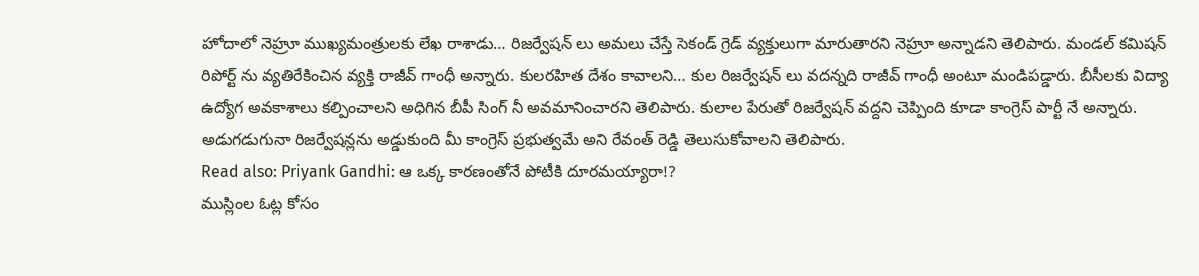హోదాలో నెహ్రూ ముఖ్యమంత్రులకు లేఖ రాశాడు… రిజర్వేషన్ లు అమలు చేస్తే సెకండ్ గ్రెడ్ వ్యక్తులుగా మారుతారని నెహ్రూ అన్నాడని తెలిపారు. మండల్ కమిషన్ రిపోర్ట్ ను వ్యతిరేకించిన వ్యక్తి రాజీవ్ గాంధీ అన్నారు. కులరహిత దేశం కావాలని… కుల రిజర్వేషన్ లు వదన్నది రాజీవ్ గాంధీ అంటూ మండిపడ్డారు. బీసీలకు విద్యా ఉద్యోగ అవకాశాలు కల్పించాలని అధిగిన బీపీ సింగ్ నీ అవమానించారని తెలిపారు. కులాల పేరుతో రిజర్వేషన్ వద్దని చెప్పింది కూడా కాంగ్రెస్ పార్టీ నే అన్నారు. అడుగడుగునా రిజర్వేషన్లను అడ్డుకుంది మీ కాంగ్రెస్ ప్రభుత్వమే అని రేవంత్ రెడ్డి తెలుసుకోవాలని తెలిపారు.
Read also: Priyank Gandhi: ఆ ఒక్క కారణంతోనే పోటీకి దూరమయ్యారా!?
ముస్లింల ఓట్ల కోసం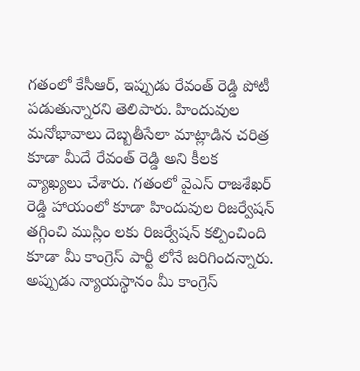గతంలో కేసీఆర్, ఇప్పుడు రేవంత్ రెడ్డి పోటీ పడుతున్నారని తెలిపారు. హిందువుల మనోభావాలు దెబ్బతీసేలా మాట్లాడిన చరిత్ర కూడా మీదే రేవంత్ రెడ్డి అని కీలక వ్యాఖ్యలు చేశారు. గతంలో వైఎస్ రాజశేఖర్ రెడ్డి హాయంలో కూడా హిందువుల రిజర్వేషన్ తగ్గించి ముస్లిం లకు రిజర్వేషన్ కల్పించింది కూడా మీ కాంగ్రెస్ పార్టీ లోనే జరిగిందన్నారు. అప్పుడు న్యాయస్థానం మీ కాంగ్రెస్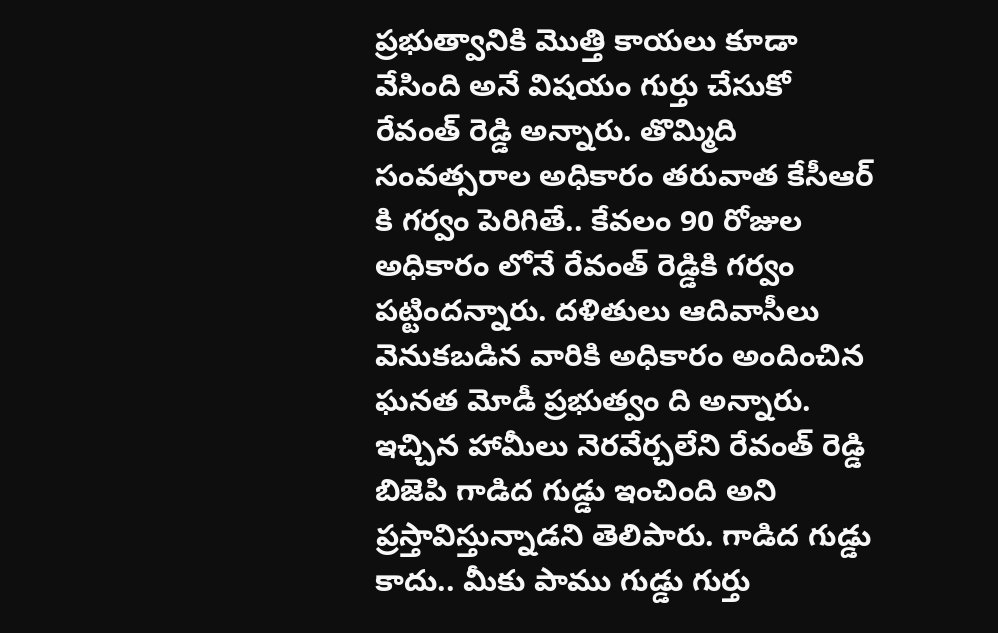ప్రభుత్వానికి మొత్తి కాయలు కూడా వేసింది అనే విషయం గుర్తు చేసుకో రేవంత్ రెడ్డి అన్నారు. తొమ్మిది సంవత్సరాల అధికారం తరువాత కేసీఆర్ కి గర్వం పెరిగితే.. కేవలం 90 రోజుల అధికారం లోనే రేవంత్ రెడ్డికి గర్వం పట్టిందన్నారు. దళితులు ఆదివాసీలు వెనుకబడిన వారికి అధికారం అందించిన ఘనత మోడీ ప్రభుత్వం ది అన్నారు. ఇచ్చిన హామీలు నెరవేర్చలేని రేవంత్ రెడ్డి బిజెపి గాడిద గుడ్డు ఇంచింది అని ప్రస్తావిస్తున్నాడని తెలిపారు. గాడిద గుడ్డు కాదు.. మీకు పాము గుడ్డు గుర్తు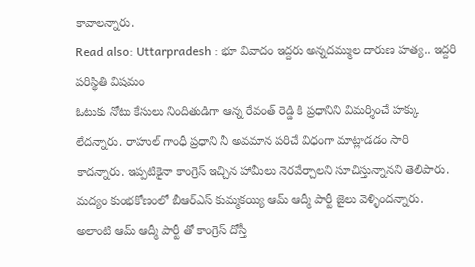కావాలన్నారు.
Read also: Uttarpradesh : భూ వివాదం ఇద్దరు అన్నదమ్ముల దారుణ హత్య.. ఇద్దరి పరిస్థితి విషమం
ఓటుకు నోటు కేసులు నిందితుడిగా ఆన్న రేవంత్ రెడ్డి కి ప్రధానిని విమర్శించే హక్కు లేదన్నారు. రాహుల్ గాంధీ ప్రధాని నీ అవమాన పరిచే విధంగా మాట్లాడడం సారి కాదన్నారు. ఇప్పటికైనా కాంగ్రెస్ ఇచ్చిన హామీలు నెరవేర్చాలని సూచిస్తున్నానని తెలిపారు. మద్యం కుంభకోణంలో బీఆర్ఎస్ కుమ్మకయ్యి ఆమ్ ఆద్మీ పార్టీ జైలు వెళ్ళిందన్నారు. అలాంటి ఆమ్ ఆద్మీ పార్టీ తో కాంగ్రెస్ దోస్తీ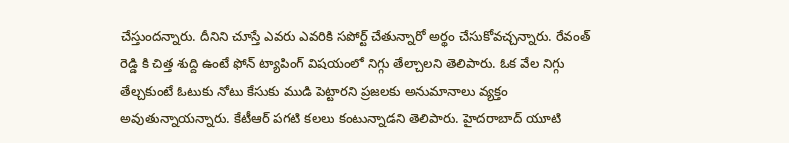చేస్తుందన్నారు. దీనిని చూస్తే ఎవరు ఎవరికి సపోర్ట్ చేతున్నారో అర్థం చేసుకోవచ్చన్నారు. రేవంత్ రెడ్డి కి చిత్త శుద్ది ఉంటే ఫోన్ ట్యాపింగ్ విషయంలో నిగ్గు తేల్చాలని తెలిపారు. ఓక వేల నిగ్గు తేల్చకుంటే ఓటుకు నోటు కేసుకు ముడి పెట్టారని ప్రజలకు అనుమానాలు వ్యక్తం అవుతున్నాయన్నారు. కేటీఆర్ పగటి కలలు కంటున్నాడని తెలిపారు. హైదరాబాద్ యూటి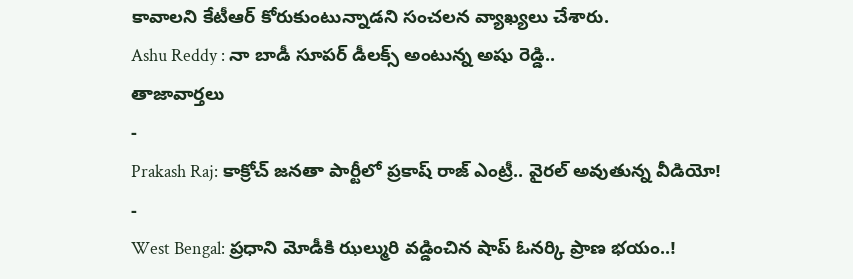కావాలని కేటీఆర్ కోరుకుంటున్నాడని సంచలన వ్యాఖ్యలు చేశారు.
Ashu Reddy : నా బాడీ సూపర్ డీలక్స్ అంటున్న అషు రెడ్డి..
తాజావార్తలు
-
Prakash Raj: కాక్రోచ్ జనతా పార్టీలో ప్రకాష్ రాజ్ ఎంట్రీ.. వైరల్ అవుతున్న వీడియో!
-
West Bengal: ప్రధాని మోడీకి ఝల్మురి వడ్డించిన షాప్ ఓనర్కి ప్రాణ భయం..!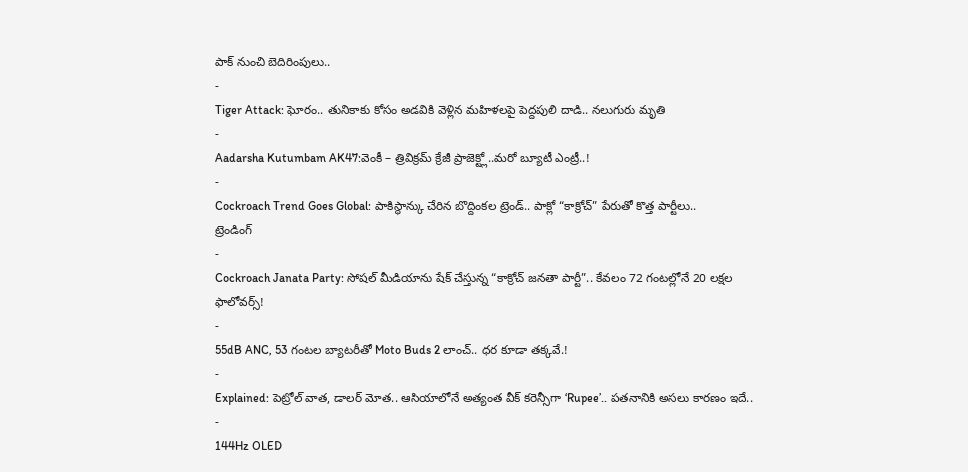పాక్ నుంచి బెదిరింపులు..
-
Tiger Attack: ఘోరం.. తునికాకు కోసం అడవికి వెళ్లిన మహిళలపై పెద్దపులి దాడి.. నలుగురు మృతి
-
Aadarsha Kutumbam AK47:వెంకీ – త్రివిక్రమ్ క్రేజీ ప్రాజెక్ట్లో..మరో బ్యూటీ ఎంట్రీ..!
-
Cockroach Trend Goes Global: పాకిస్థాన్కు చేరిన బొద్దింకల ట్రెండ్.. పాక్లో “కాక్రోచ్” పేరుతో కొత్త పార్టీలు..
ట్రెండింగ్
-
Cockroach Janata Party: సోషల్ మీడియాను షేక్ చేస్తున్న “కాక్రోచ్ జనతా పార్టీ”.. కేవలం 72 గంటల్లోనే 20 లక్షల ఫాలోవర్స్!
-
55dB ANC, 53 గంటల బ్యాటరీతో Moto Buds 2 లాంచ్.. ధర కూడా తక్కవే.!
-
Explained: పెట్రోల్ వాత, డాలర్ మోత.. ఆసియాలోనే అత్యంత వీక్ కరెన్సీగా ‘Rupee’.. పతనానికి అసలు కారణం ఇదే..
-
144Hz OLED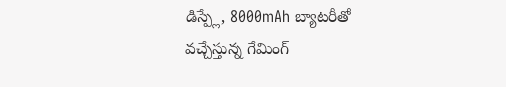డిస్ప్లే, 8000mAh బ్యాటరీతో వచ్చేస్తున్న గేమింగ్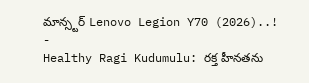మాన్స్టర్ Lenovo Legion Y70 (2026)..!
-
Healthy Ragi Kudumulu: రక్త హీనతను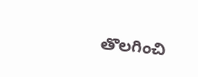తొలగించి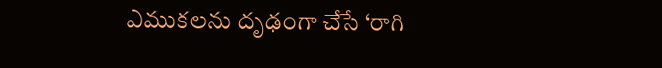ఎముకలను దృఢంగా చేసే ‘రాగి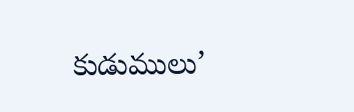కుడుములు’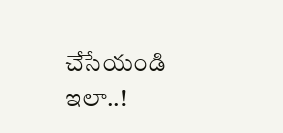చేసేయండి ఇలా..!